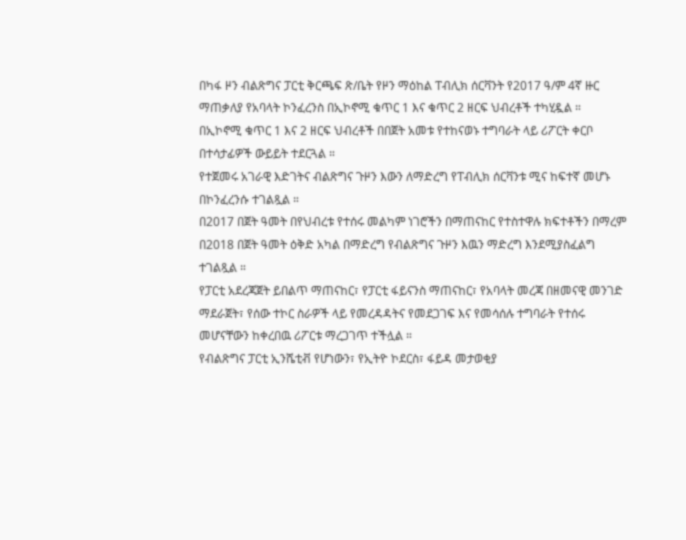በካፋ ዞን ብልጽግና ፓርቲ ቅርጫፍ ጽ/ቤት የዞን ማዕከል ፐብሊክ ሰርቫንት የ2017 ዓ/ም 4ኛ ዙር ማጠቃለያ የአባላት ኮንፈረንስ በኢኮኖሚ ቁጥር 1 እና ቁጥር 2 ዘርፍ ህብረቶች ተካሂዷል ።
በኢኮኖሚ ቁጥር 1 እና 2 ዘርፍ ህብረቶች በበጀት አመቱ የተከናወኑ ተግባራት ላይ ሪፖርት ቀርቦ በተሳታፊዎች ውይይት ተደርጓል ።
የተጀመሩ አገራዊ እድገትና ብልጽግና ጉዞን እውን ለማድረግ የፐብሊክ ሰርቫንቱ ሚና ከፍተኛ መሆኑ በኮንፈረንሱ ተገልጿል ።
በ2017 በጀት ዓመት በየህብረቱ የተሰሩ መልካም ነገሮችን በማጠናከር የተስተዋሉ ክፍተቶችን በማረም በ2018 በጀት ዓመት ዕቅድ አካል በማድረግ የብልጽግና ጉዞን እዉን ማድረግ እንደሚያስፈልግ ተገልጿል ።
የፓርቲ አደረጃጀት ይበልጥ ማጠናከር፣ የፓርቲ ፋይናንስ ማጠናከር፣ የአባላት መረጃ በዘመናዊ መንገድ ማደራጀት፣ የሰው ተኮር ስራዎች ላይ የመረዳዳትና የመደጋገፍ እና የመሳሰሉ ተግባራት የተሰሩ መሆናቸውን ከቀረበዉ ሪፖርቱ ማረጋገጥ ተችሏል ።
የብልጽግና ፓርቲ ኢንሼቲቭ የሆነውን፣ የኢትዮ ኮደርስ፣ ፋይዳ መታወቂያ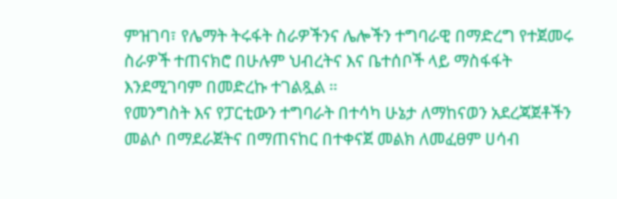ምዝገባ፣ የሌማት ትሩፋት ስራዎችንና ሌሎችን ተግባራዊ በማድረግ የተጀመሩ ስራዎች ተጠናክሮ በሁሉም ህብረትና እና ቤተሰቦች ላይ ማስፋፋት እንደሚገባም በመድረኩ ተገልጿል ።
የመንግስት እና የፓርቲውን ተግባራት በተሳካ ሁኔታ ለማከናወን አደረጃጀቶችን መልሶ በማደራጀትና በማጠናከር በተቀናጀ መልክ ለመፈፀም ሀሳብ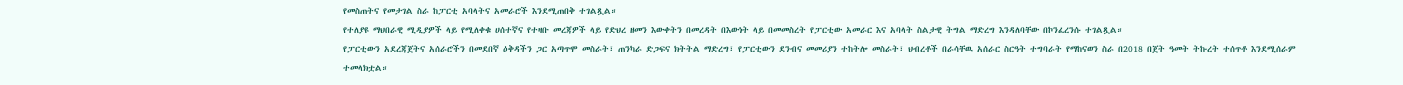የመስጠትና የመታገል ስራ ከፓርቲ አባላትና አመራሮች እንደሚጠበቅ ተገልጿል።
የተለያዩ ማህበራዊ ሚዲያዎች ላይ የሚለቀቁ ሀሰተኛና የተዛቡ መረጃዎች ላይ የድህረ ዘመን እውቀትን በመረዳት በእውነት ላይ በመመስረት የፓርቲው አመራር እና አባላት ስልታዊ ትግል ማድረግ እንዳለባቸው በኮንፈረንሱ ተገልጿል።
የፓርቲውን አደረጃጀትና አሰራሮችን በመደበኛ ዕቅዳችን ጋር አጣጥሞ መስራት፣ ጠንካራ ድጋፍና ክትትል ማድረግ፣ የፓርቲውን ደንብና መመሪያን ተከትሎ መስራት፣ ህብረቶች በራሳቸዉ አሰራር ስርዓት ተግባራት የማከናወን ስራ በ2018 በጀት ዓመት ትኩረት ተሰጥቶ እንደሚሰራም ተመላክቷል።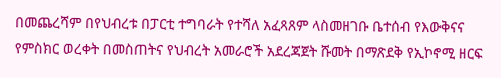በመጨረሻም በየህብረቱ በፓርቲ ተግባራት የተሻለ አፈጻጸም ላስመዘገቡ ቤተሰብ የእውቅናና የምስክር ወረቀት በመስጠትና የህብረት አመራሮች አደረጃጀት ሹመት በማጽደቅ የኢኮኖሚ ዘርፍ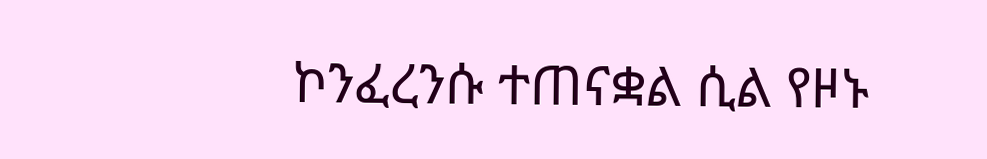ኮንፈረንሱ ተጠናቋል ሲል የዞኑ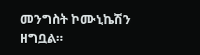መንግስት ኮሙኒኬሽን ዘግቧል።